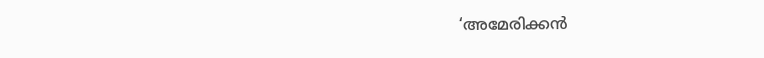‘അമേരിക്കന്‍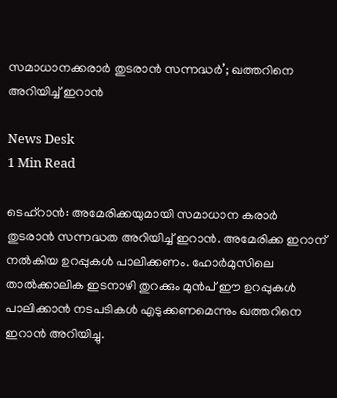സമാധാനക്കരാര്‍ തുടരാന്‍ സന്നദ്ധര്‍’; ഖത്തറിനെ അറിയിച്ച് ഇറാന്‍

News Desk
1 Min Read

ടെഹ്‌റാന്‍: അമേരിക്കയുമായി സമാധാന കരാര്‍ തുടരാന്‍ സന്നദ്ധത അറിയിച്ച് ഇറാന്‍. അമേരിക്ക ഇറാന് നല്‍കിയ ഉറപ്പുകള്‍ പാലിക്കണം. ഹോര്‍മുസിലെ താല്‍ക്കാലിക ഇടനാഴി തുറക്കും മുന്‍പ് ഈ ഉറപ്പുകള്‍ പാലിക്കാന്‍ നടപടികള്‍ എടുക്കണമെന്നും ഖത്തറിനെ ഇറാന്‍ അറിയിച്ചു.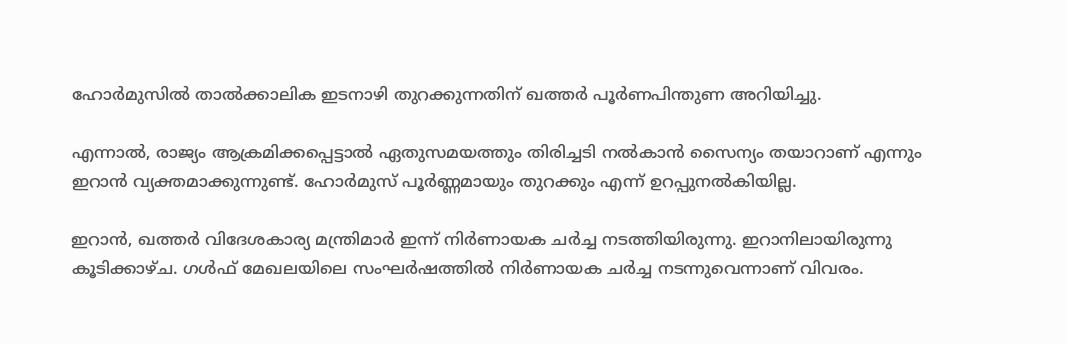ഹോര്‍മുസില്‍ താല്‍ക്കാലിക ഇടനാഴി തുറക്കുന്നതിന് ഖത്തര്‍ പൂര്‍ണപിന്തുണ അറിയിച്ചു.

എന്നാല്‍, രാജ്യം ആക്രമിക്കപ്പെട്ടാല്‍ ഏതുസമയത്തും തിരിച്ചടി നല്‍കാന്‍ സൈന്യം തയാറാണ് എന്നും ഇറാന്‍ വ്യക്തമാക്കുന്നുണ്ട്. ഹോര്‍മുസ് പൂര്‍ണ്ണമായും തുറക്കും എന്ന് ഉറപ്പുനല്‍കിയില്ല.

ഇറാന്‍, ഖത്തര്‍ വിദേശകാര്യ മന്ത്രിമാര്‍ ഇന്ന് നിര്‍ണായക ചര്‍ച്ച നടത്തിയിരുന്നു. ഇറാനിലായിരുന്നു കൂടിക്കാഴ്ച. ഗള്‍ഫ് മേഖലയിലെ സംഘര്‍ഷത്തില്‍ നിര്‍ണായക ചര്‍ച്ച നടന്നുവെന്നാണ് വിവരം.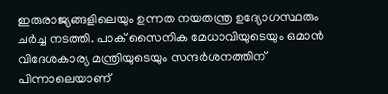ഇരുരാജ്യങ്ങളിലെയും ഉന്നത നയതന്ത്ര ഉദ്യോഗസ്ഥരും ചര്‍ച്ച നടത്തി. പാക് സൈനിക മേധാവിയുടെയും ഒമാന്‍ വിദേശകാര്യ മന്ത്രിയുടെയും സന്ദര്‍ശനത്തിന് പിന്നാലെയാണ്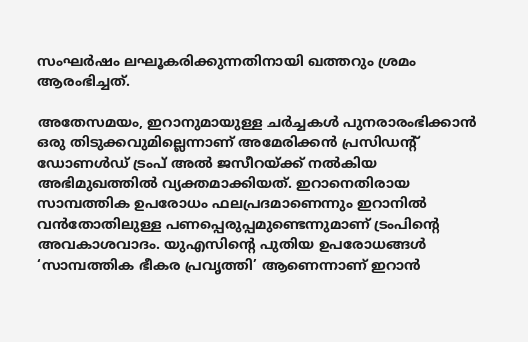സംഘര്‍ഷം ലഘൂകരിക്കുന്നതിനായി ഖത്തറും ശ്രമം ആരംഭിച്ചത്.

അതേസമയം, ഇറാനുമായുള്ള ചര്‍ച്ചകള്‍ പുനരാരംഭിക്കാന്‍ ഒരു തിടുക്കവുമില്ലെന്നാണ് അമേരിക്കന്‍ പ്രസിഡന്റ് ഡോണള്‍ഡ് ട്രംപ് അല്‍ ജസീറയ്ക്ക് നല്‍കിയ അഭിമുഖത്തില്‍ വ്യക്തമാക്കിയത്. ഇറാനെതിരായ സാമ്പത്തിക ഉപരോധം ഫലപ്രദമാണെന്നും ഇറാനില്‍ വന്‍തോതിലുള്ള പണപ്പെരുപ്പമുണ്ടെന്നുമാണ് ട്രംപിന്റെ അവകാശവാദം. യുഎസിന്റെ പുതിയ ഉപരോധങ്ങള്‍ ‘സാമ്പത്തിക ഭീകര പ്രവൃത്തി’ ആണെന്നാണ് ഇറാന്‍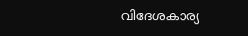വിദേശകാര്യ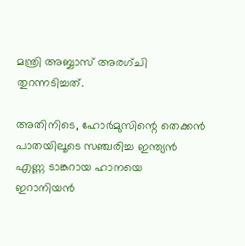മന്ത്രി അബ്ബാസ് അരഗ്ചി തുറന്നടിച്ചത്.

അതിനിടെ, ഹോര്‍മുസിന്റെ തെക്കന്‍ പാതയിലൂടെ സഞ്ചരിച്ച ഇന്ത്യന്‍ എണ്ണ ടാങ്കറായ ഹാനയെ ഇറാനിയന്‍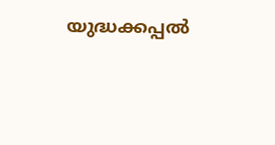യുദ്ധക്കപ്പല്‍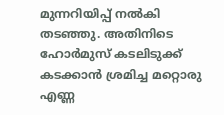മുന്നറിയിപ്പ് നല്‍കി തടഞ്ഞു. അതിനിടെ ഹോര്‍മുസ് കടലിടുക്ക് കടക്കാന്‍ ശ്രമിച്ച മറ്റൊരു എണ്ണ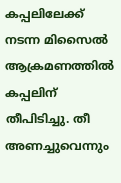കപ്പലിലേക്ക് നടന്ന മിസൈല്‍ ആക്രമണത്തില്‍ കപ്പലിന് തീപിടിച്ചു. തീ അണച്ചുവെന്നും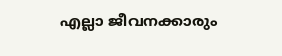എല്ലാ ജീവനക്കാരും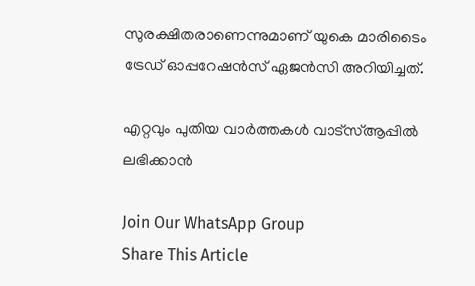സുരക്ഷിതരാണെന്നുമാണ് യുകെ മാരിടൈം ട്രേഡ് ഓപ്പറേഷന്‍സ് ഏജന്‍സി അറിയിച്ചത്.

എറ്റവും പുതിയ വാർത്തകൾ വാട്സ്ആപ്പിൽ ലഭിക്കാൻ

Join Our WhatsApp Group
Share This Article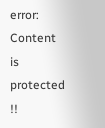error: Content is protected !!